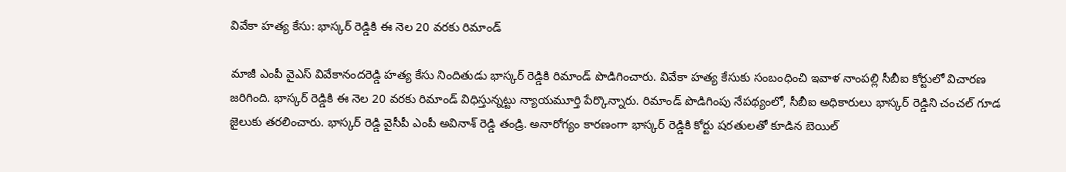వివేకా హత్య కేసు: భాస్కర్ రెడ్డికి ఈ నెల 20 వరకు రిమాండ్

మాజీ ఎంపీ వైఎస్ వివేకానందరెడ్డి హత్య కేసు నిందితుడు భాస్కర్ రెడ్డికి రిమాండ్ పొడిగించారు. వివేకా హత్య కేసుకు సంబంధించి ఇవాళ నాంపల్లి సీబీఐ కోర్టులో విచారణ జరిగింది. భాస్కర్ రెడ్డికి ఈ నెల 20 వరకు రిమాండ్ విధిస్తున్నట్టు న్యాయమూర్తి పేర్కొన్నారు. రిమాండ్ పొడిగింపు నేపథ్యంలో, సీబీఐ అధికారులు భాస్కర్ రెడ్డిని చంచల్ గూడ జైలుకు తరలించారు. భాస్కర్ రెడ్డి వైసీపీ ఎంపీ అవినాశ్ రెడ్డి తండ్రి. అనారోగ్యం కారణంగా భాస్కర్ రెడ్డికి కోర్టు షరతులతో కూడిన బెయిల్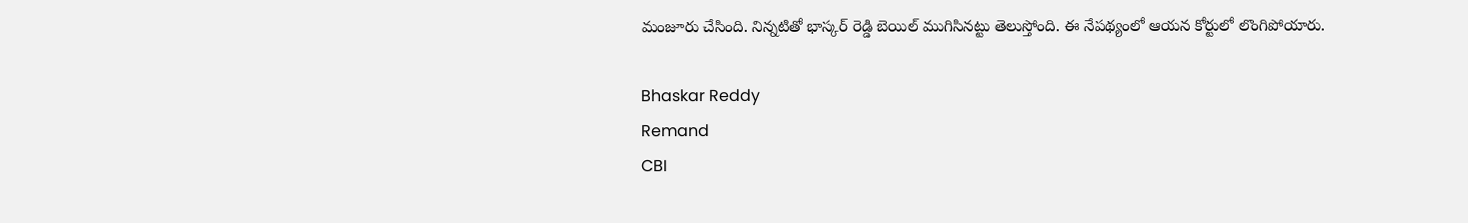మంజూరు చేసింది. నిన్నటితో భాస్కర్ రెడ్డి బెయిల్ ముగిసినట్టు తెలుస్తోంది. ఈ నేపథ్యంలో ఆయన కోర్టులో లొంగిపోయారు.

Bhaskar Reddy
Remand
CBI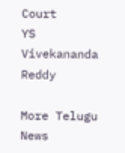Court
YS Vivekananda Reddy

More Telugu News